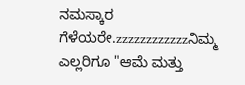ನಮಸ್ಕಾರ ಗೆಳೆಯರೇ.zzzzzzzzzzzzನಿಮ್ಮ ಎಲ್ಲರಿಗೂ "ಆಮೆ ಮತ್ತು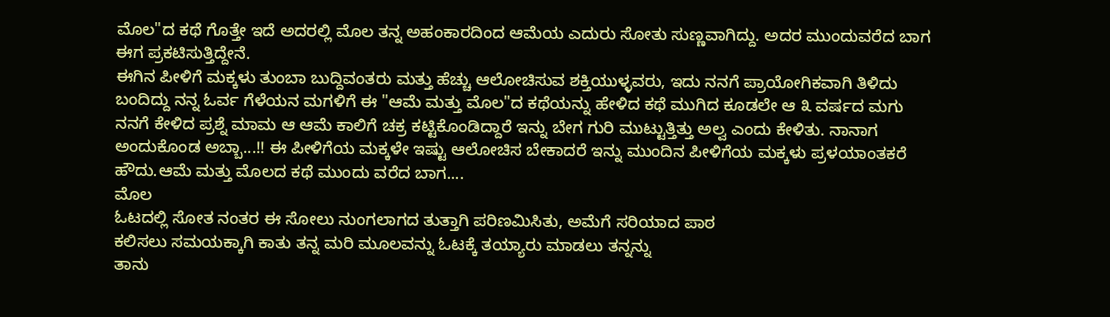ಮೊಲ"ದ ಕಥೆ ಗೊತ್ತೇ ಇದೆ ಅದರಲ್ಲಿ ಮೊಲ ತನ್ನ ಅಹಂಕಾರದಿಂದ ಆಮೆಯ ಎದುರು ಸೋತು ಸುಣ್ಣವಾಗಿದ್ದು. ಅದರ ಮುಂದುವರೆದ ಬಾಗ ಈಗ ಪ್ರಕಟಿಸುತ್ತಿದ್ದೇನೆ.
ಈಗಿನ ಪೀಳಿಗೆ ಮಕ್ಕಳು ತುಂಬಾ ಬುದ್ದಿವಂತರು ಮತ್ತು ಹೆಚ್ಚು ಆಲೋಚಿಸುವ ಶಕ್ತಿಯುಳ್ಳವರು, ಇದು ನನಗೆ ಪ್ರಾಯೋಗಿಕವಾಗಿ ತಿಳಿದು ಬಂದಿದ್ದು ನನ್ನ ಓರ್ವ ಗೆಳೆಯನ ಮಗಳಿಗೆ ಈ "ಆಮೆ ಮತ್ತು ಮೊಲ"ದ ಕಥೆಯನ್ನು ಹೇಳಿದ ಕಥೆ ಮುಗಿದ ಕೂಡಲೇ ಆ ೩ ವರ್ಷದ ಮಗು ನನಗೆ ಕೇಳಿದ ಪ್ರಶ್ನೆ ಮಾಮ ಆ ಆಮೆ ಕಾಲಿಗೆ ಚಕ್ರ ಕಟ್ಟಿಕೊಂಡಿದ್ದಾರೆ ಇನ್ನು ಬೇಗ ಗುರಿ ಮುಟ್ಟುತ್ತಿತ್ತು ಅಲ್ವ ಎಂದು ಕೇಳಿತು. ನಾನಾಗ ಅಂದುಕೊಂಡ ಅಬ್ಬಾ...!! ಈ ಪೀಳಿಗೆಯ ಮಕ್ಕಳೇ ಇಷ್ಟು ಆಲೋಚಿಸ ಬೇಕಾದರೆ ಇನ್ನು ಮುಂದಿನ ಪೀಳಿಗೆಯ ಮಕ್ಕಳು ಪ್ರಳಯಾಂತಕರೆ ಹೌದು.ಆಮೆ ಮತ್ತು ಮೊಲದ ಕಥೆ ಮುಂದು ವರೆದ ಬಾಗ....
ಮೊಲ
ಓಟದಲ್ಲಿ ಸೋತ ನಂತರ ಈ ಸೋಲು ನುಂಗಲಾಗದ ತುತ್ತಾಗಿ ಪರಿಣಮಿಸಿತು, ಅಮೆಗೆ ಸರಿಯಾದ ಪಾಠ
ಕಲಿಸಲು ಸಮಯಕ್ಕಾಗಿ ಕಾತು ತನ್ನ ಮರಿ ಮೂಲವನ್ನು ಓಟಕ್ಕೆ ತಯ್ಯಾರು ಮಾಡಲು ತನ್ನನ್ನು
ತಾನು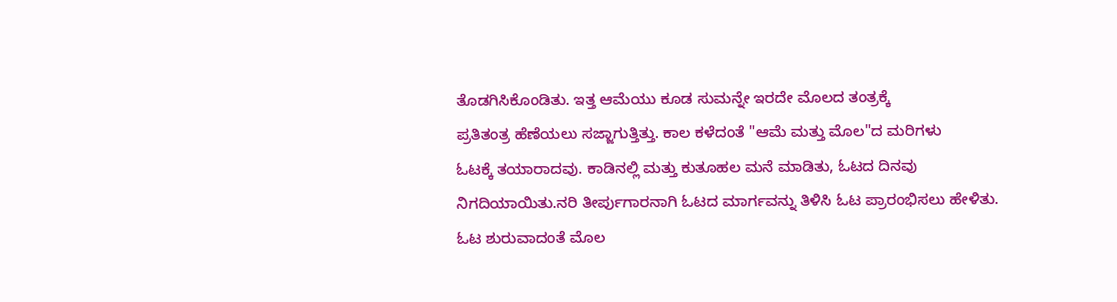ತೊಡಗಿಸಿಕೊಂಡಿತು. ಇತ್ತ ಆಮೆಯು ಕೂಡ ಸುಮನ್ನೇ ಇರದೇ ಮೊಲದ ತಂತ್ರಕ್ಕೆ
ಪ್ರತಿತಂತ್ರ ಹೆಣೆಯಲು ಸಜ್ಜಾಗುತ್ತಿತ್ತು. ಕಾಲ ಕಳೆದಂತೆ "ಆಮೆ ಮತ್ತು ಮೊಲ"ದ ಮರಿಗಳು
ಓಟಕ್ಕೆ ತಯಾರಾದವು. ಕಾಡಿನಲ್ಲಿ ಮತ್ತು ಕುತೂಹಲ ಮನೆ ಮಾಡಿತು, ಓಟದ ದಿನವು
ನಿಗದಿಯಾಯಿತು.ನರಿ ತೀರ್ಪುಗಾರನಾಗಿ ಓಟದ ಮಾರ್ಗವನ್ನು ತಿಳಿಸಿ ಓಟ ಪ್ರಾರಂಭಿಸಲು ಹೇಳಿತು. ಓಟ ಶುರುವಾದಂತೆ ಮೊಲ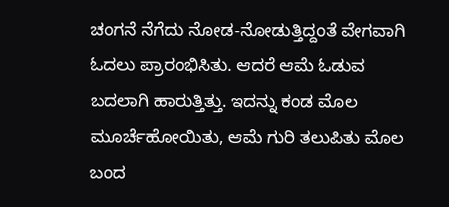ಚಂಗನೆ ನೆಗೆದು ನೋಡ-ನೋಡುತ್ತಿದ್ದಂತೆ ವೇಗವಾಗಿ ಓದಲು ಪ್ರಾರಂಭಿಸಿತು. ಆದರೆ ಆಮೆ ಓಡುವ ಬದಲಾಗಿ ಹಾರುತ್ತಿತ್ತು. ಇದನ್ನು ಕಂಡ ಮೊಲ ಮೂರ್ಚೆಹೋಯಿತು, ಆಮೆ ಗುರಿ ತಲುಪಿತು ಮೊಲ ಬಂದ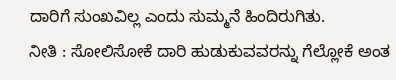ದಾರಿಗೆ ಸುಂಖವಿಲ್ಲ ಎಂದು ಸುಮ್ಮನೆ ಹಿಂದಿರುಗಿತು.
ನೀತಿ : ಸೋಲಿಸೋಕೆ ದಾರಿ ಹುಡುಕುವವರನ್ನು ಗೆಲ್ಲೋಕೆ ಅಂತ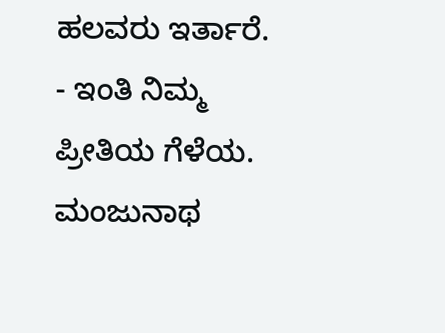ಹಲವರು ಇರ್ತಾರೆ.
- ಇಂತಿ ನಿಮ್ಮ ಪ್ರೀತಿಯ ಗೆಳೆಯ.
ಮಂಜುನಾಥ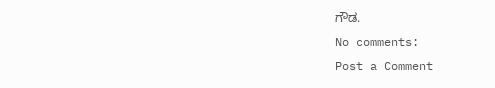ಗೌಡ.
No comments:
Post a Comment